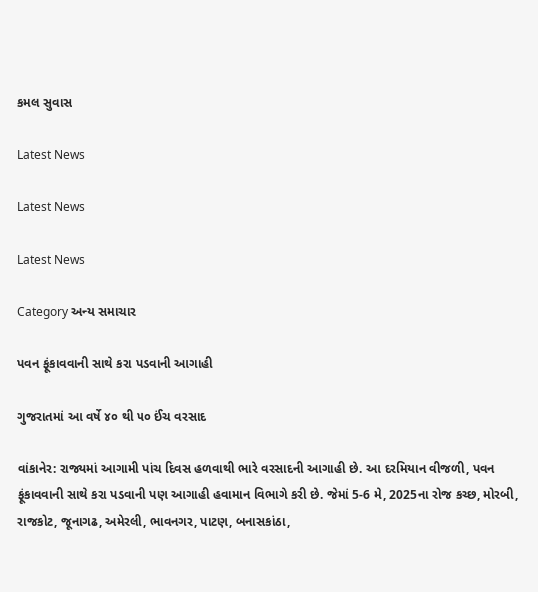કમલ સુવાસ

Latest News

Latest News

Latest News

Category અન્ય સમાચાર

પવન ફૂંકાવવાની સાથે કરા પડવાની આગાહી

ગુજરાતમાં આ વર્ષે ૪૦ થી ૫૦ ઈંચ વરસાદ

વાંકાનેર: રાજ્યમાં આગામી પાંચ દિવસ હળવાથી ભારે વરસાદની આગાહી છે. આ દરમિયાન વીજળી, પવન ફૂંકાવવાની સાથે કરા પડવાની પણ આગાહી હવામાન વિભાગે કરી છે. જેમાં 5-6 મે, 2025ના રોજ કચ્છ, મોરબી, રાજકોટ, જૂનાગઢ, અમેરલી, ભાવનગર, પાટણ, બનાસકાંઠા,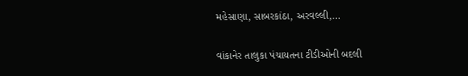મહેસાણા, સાબરકાંઠા, અરવલ્લી,…

વાંકાનેર તાલુકા પંચાયતના ટીડીઓની બદલી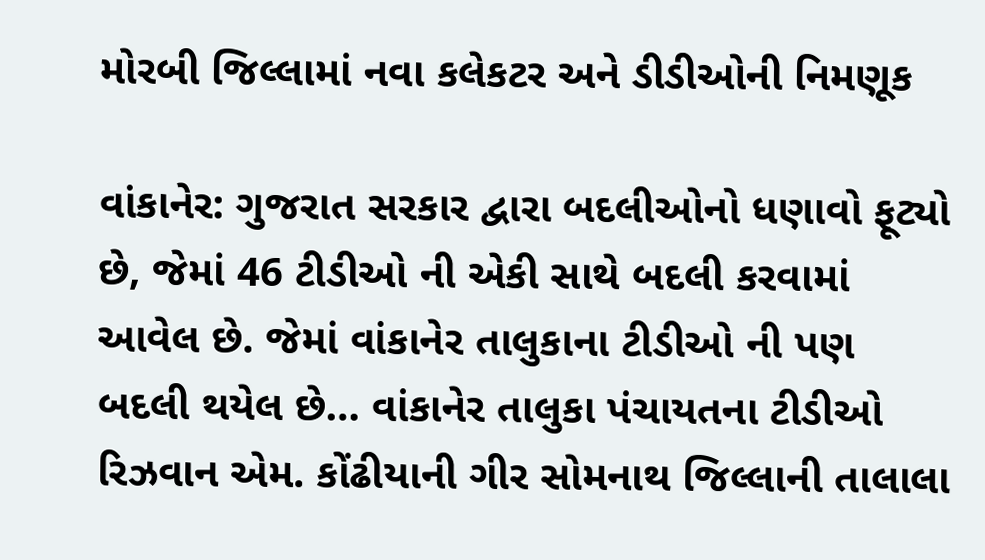મોરબી જિલ્લામાં નવા કલેકટર અને ડીડીઓની નિમણૂક

વાંકાનેર: ગુજરાત સરકાર દ્વારા બદલીઓનો ધણાવો ફૂટ્યો છે, જેમાં 46 ટીડીઓ ની એકી સાથે બદલી કરવામાં આવેલ છે. જેમાં વાંકાનેર તાલુકાના ટીડીઓ ની પણ બદલી થયેલ છે… વાંકાનેર તાલુકા પંચાયતના ટીડીઓ રિઝવાન એમ. કોંઢીયાની ગીર સોમનાથ જિલ્લાની તાલાલા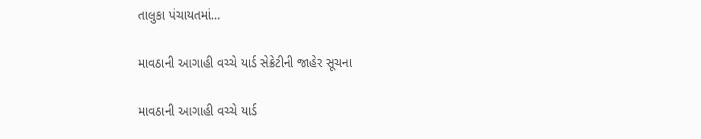તાલુકા પંચાયતમાં…

માવઠાની આગાહી વચ્ચે યાર્ડ સેક્રેટીની જાહેર સૂચના

માવઠાની આગાહી વચ્ચે યાર્ડ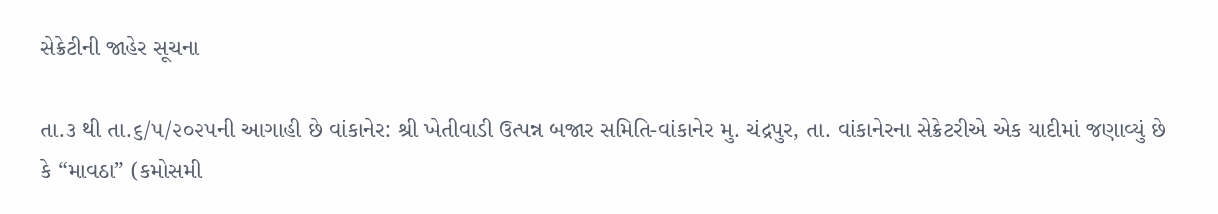સેક્રેટીની જાહેર સૂચના

તા.૩ થી તા.૬/૫/૨૦૨૫ની આગાહી છે વાંકાનેર: શ્રી ખેતીવાડી ઉત્પન્ન બજાર સમિતિ-વાંકાનેર મુ. ચંદ્રપુર, તા. વાંકાનેરના સેક્રેટરીએ એક યાદીમાં જણાવ્યું છે કે “માવઠા” (કમોસમી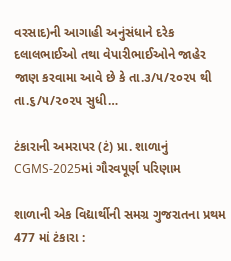વરસાદ)ની આગાહી અનુંસંધાને દરેક દલાલભાઈઓ તથા વેપારીભાઈઓને જાહેર જાણ કરવામા આવે છે કે તા.૩/૫/૨૦૨૫ થી તા.૬/૫/૨૦૨૫ સુધી…

ટંકારાની અમરાપર (ટં) પ્રા. શાળાનું CGMS-2025માં ગૌરવપૂર્ણ પરિણામ

શાળાની એક વિદ્યાર્થીની સમગ્ર ગુજરાતના પ્રથમ 477 માં ટંકારા :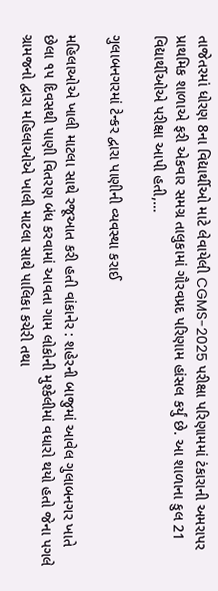તાજેતરમાં ધોરણ 8ના વિદ્યાર્થીઓ માટે લેવાયેલી CGMS-2025 પરીક્ષા પરિણામમાં ટંકારાની અમરાપર પ્રાથમિક શાળાએ ફરી એકવાર સમગ્ર તાલુકામાં ગૌરવપ્રદ પરિણામ હાંસલ કર્યું છે. આ શાળાના કુલ 21 વિદ્યાર્થીઓએ પરીક્ષા આપી હતી,…

ગુલાબનગરમાં ટેન્કર દ્વારા પાણીની વ્યવસ્થા કરાઈ

મહિલાઓએ ખાલી માટલા સાથે રજૂઆત કરી હતી વાંકાનેર : શહેરની બાજુમાં આવેલ ગુલાબનગર ખાતે છેલા ૧૫ દિવસથી પાણી વિતરણ બંધ કરવામાં આવતા ગામ લોકોની મુશ્કેલીમાં વધારો થયો હતો જેના પગલે ગ્રામજનો દ્વારા મહિલાઓએ ખાલી માટલા સાથે પાલિકા કચેરી તથા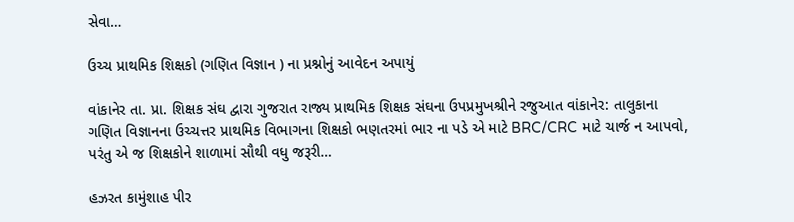સેવા…

ઉચ્ચ પ્રાથમિક શિક્ષકો (ગણિત વિજ્ઞાન ) ના પ્રશ્નોનું આવેદન અપાયું

વાંકાનેર તા. પ્રા. શિક્ષક સંઘ દ્વારા ગુજરાત રાજ્ય પ્રાથમિક શિક્ષક સંઘના ઉપપ્રમુખશ્રીને રજુઆત વાંકાનેર: તાલુકાના ગણિત વિજ્ઞાનના ઉચ્ચત્તર પ્રાથમિક વિભાગના શિક્ષકો ભણતરમાં ભાર ના પડે એ માટે BRC/CRC માટે ચાર્જ ન આપવો, પરંતુ એ જ શિક્ષકોને શાળામાં સૌથી વધુ જરૂરી…

હઝરત કામુંશાહ પીર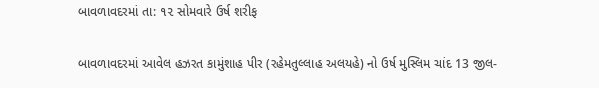બાવળાવદરમાં તા: ૧૨ સોમવારે ઉર્ષ શરીફ

બાવળાવદરમાં આવેલ હઝરત કામુંશાહ પીર (રહેમતુલ્લાહ અલયહે) નો ઉર્ષ મુસ્લિમ ચાંદ 13 જીલ-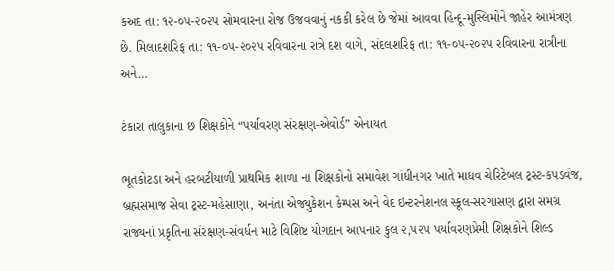કઅદ તા: ૧૨-૦૫-૨૦૨પ સોમવારના રોજ ઉજવવાનું નકકી કરેલ છે જેમાં આવવા હિન્દૂ-મુસ્લિમોને જાહેર આમંત્રણ છે. મિલાદશરિફ તા: ૧૧-૦૫-૨૦૨પ રવિવારના રાત્રે દશ વાગે, સંદલશરિફ તા: ૧૧-૦૫-૨૦૨પ રવિવારના રાત્રીના અને…

ટંકારા તાલુકાના છ શિક્ષકોને “પર્યાવરણ સંરક્ષણ-એવોર્ડ” એનાયત

ભૂતકોટડા અને હરબટીયાળી પ્રાથમિક શાળા ના શિક્ષકોનો સમાવેશ ગાંધીનગર ખાતે માધવ ચેરિટેબલ ટ્રસ્ટ-કપડવંજ, બ્રહ્મસમાજ સેવા ટ્રસ્ટ-મહેસાણા, અનંતા એજ્યુકેશન કેમ્પસ અને વેદ ઇન્ટરનેશનલ સ્કૂલ-સરગાસણ દ્વારા સમગ્ર રાજ્યનાં પ્રકૃતિના સંરક્ષણ-સંવર્ધન માટે વિશિષ્ટ યોગદાન આપનાર કુલ ૨,૫૨૫ પર્યાવરણપ્રેમી શિક્ષકોને શિલ્ડ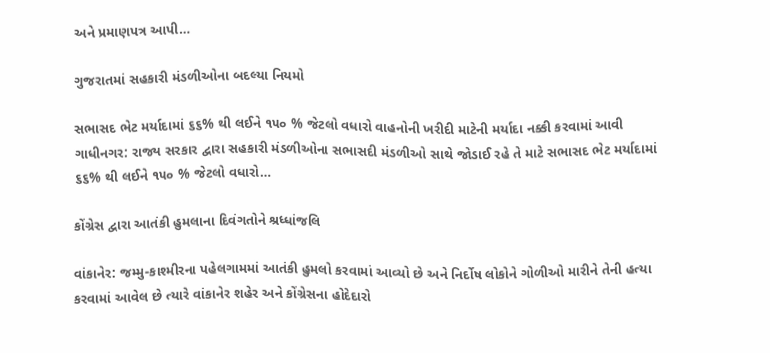અને પ્રમાણપત્ર આપી…

ગુજરાતમાં સહકારી મંડળીઓના બદલ્યા નિયમો

સભાસદ ભેટ મર્યાદામાં ૬૬% થી લઈને ૧૫૦ % જેટલો વધારો વાહનોની ખરીદી માટેની મર્યાદા નક્કી કરવામાં આવી ગાધીનગર: રાજ્ય સરકાર દ્વારા સહકારી મંડળીઓના સભાસદી મંડળીઓ સાથે જોડાઈ રહે તે માટે સભાસદ ભેટ મર્યાદામાં ૬૬% થી લઈને ૧૫૦ % જેટલો વધારો…

કોંગ્રેસ દ્વારા આતંકી હુમલાના દિવંગતોને શ્રધ્ધાંજલિ

વાંકાનેર: જમ્મુ-કાશ્મીરના પહેલગામમાં આતંકી હુમલો કરવામાં આવ્યો છે અને નિર્દોષ લોકોને ગોળીઓ મારીને તેની હત્યા કરવામાં આવેલ છે ત્યારે વાંકાનેર શહેર અને કોંગ્રેસના હોદેદારો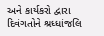અને કાર્યકરો દ્વારા દિવંગતોને શ્રધ્ધાંજલિ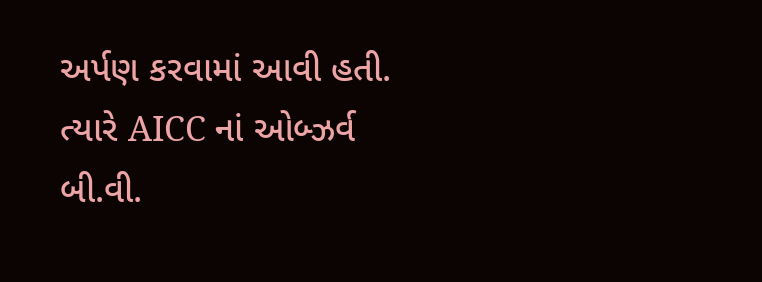અર્પણ કરવામાં આવી હતી. ત્યારે AICC નાં ઓબ્ઝર્વ બી.વી.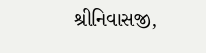શ્રીનિવાસજી,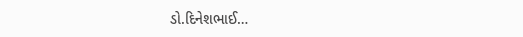ડો.દિનેશભાઈ…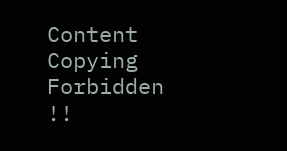Content Copying Forbidden !!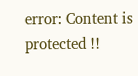error: Content is protected !!